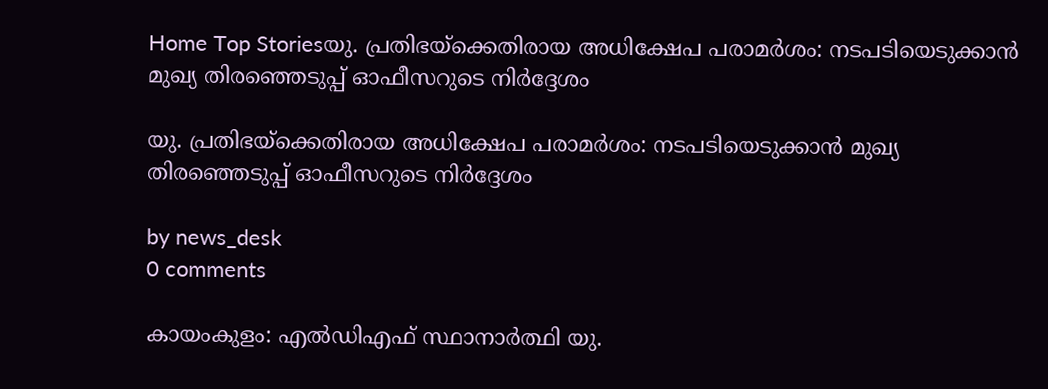Home Top Storiesയു. പ്രതിഭയ്‌ക്കെതിരായ അധിക്ഷേപ പരാമർശം: നടപടിയെടുക്കാൻ മുഖ്യ തിരഞ്ഞെടുപ്പ് ഓഫീസറുടെ നിർദ്ദേശം

യു. പ്രതിഭയ്‌ക്കെതിരായ അധിക്ഷേപ പരാമർശം: നടപടിയെടുക്കാൻ മുഖ്യ തിരഞ്ഞെടുപ്പ് ഓഫീസറുടെ നിർദ്ദേശം

by news_desk
0 comments

കായംകുളം: എൽഡിഎഫ് സ്ഥാനാർത്ഥി യു.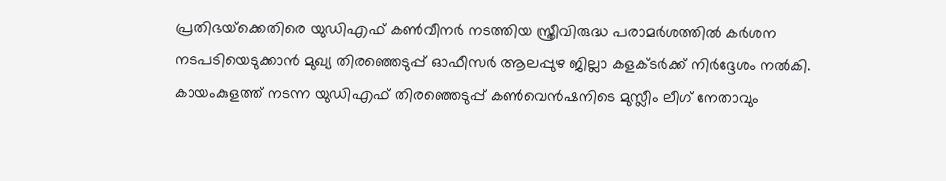പ്രതിഭയ്‌ക്കെതിരെ യുഡിഎഫ് കൺവീനർ നടത്തിയ സ്ത്രീവിരുദ്ധ പരാമർശത്തിൽ കർശന നടപടിയെടുക്കാൻ മുഖ്യ തിരഞ്ഞെടുപ്പ് ഓഫീസർ ആലപ്പുഴ ജില്ലാ കളക്ടർക്ക് നിർദ്ദേശം നൽകി. കായംകുളത്ത് നടന്ന യുഡിഎഫ് തിരഞ്ഞെടുപ്പ് കൺവെൻഷനിടെ മുസ്ലീം ലീഗ് നേതാവും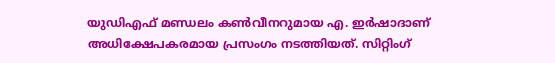യുഡിഎഫ് മണ്ഡലം കൺവീനറുമായ എ. ഇർഷാദാണ് അധിക്ഷേപകരമായ പ്രസംഗം നടത്തിയത്. സിറ്റിംഗ്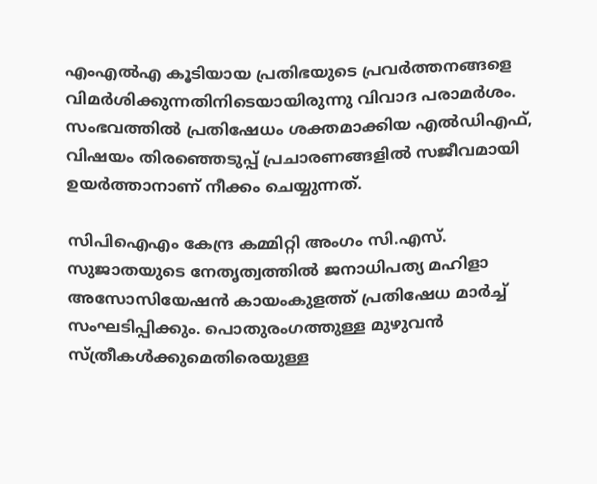എംഎൽഎ കൂടിയായ പ്രതിഭയുടെ പ്രവർത്തനങ്ങളെ വിമർശിക്കുന്നതിനിടെയായിരുന്നു വിവാദ പരാമർശം. സംഭവത്തിൽ പ്രതിഷേധം ശക്തമാക്കിയ എൽഡിഎഫ്, വിഷയം തിരഞ്ഞെടുപ്പ് പ്രചാരണങ്ങളിൽ സജീവമായി ഉയർത്താനാണ് നീക്കം ചെയ്യുന്നത്.

സിപിഐഎം കേന്ദ്ര കമ്മിറ്റി അംഗം സി.എസ്. സുജാതയുടെ നേതൃത്വത്തിൽ ജനാധിപത്യ മഹിളാ അസോസിയേഷൻ കായംകുളത്ത് പ്രതിഷേധ മാർച്ച് സംഘടിപ്പിക്കും. പൊതുരംഗത്തുള്ള മുഴുവൻ സ്ത്രീകൾക്കുമെതിരെയുള്ള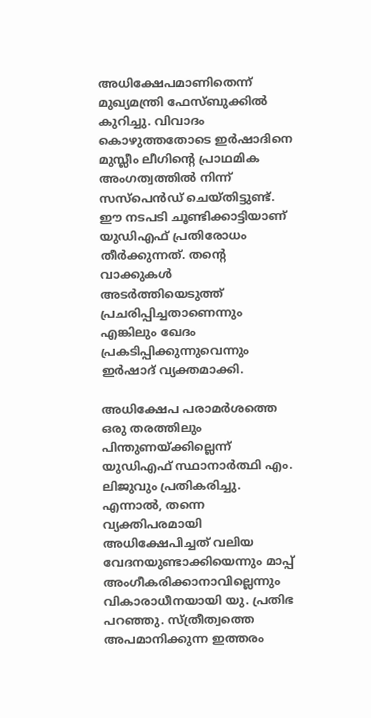അധിക്ഷേപമാണിതെന്ന് മുഖ്യമന്ത്രി ഫേസ്ബുക്കിൽ കുറിച്ചു. വിവാദം കൊഴുത്തതോടെ ഇർഷാദിനെ മുസ്ലീം ലീഗിന്റെ പ്രാഥമിക അംഗത്വത്തിൽ നിന്ന് സസ്‌പെൻഡ് ചെയ്തിട്ടുണ്ട്. ഈ നടപടി ചൂണ്ടിക്കാട്ടിയാണ് യുഡിഎഫ് പ്രതിരോധം തീർക്കുന്നത്. തന്റെ വാക്കുകൾ അടർത്തിയെടുത്ത് പ്രചരിപ്പിച്ചതാണെന്നും എങ്കിലും ഖേദം പ്രകടിപ്പിക്കുന്നുവെന്നും ഇർഷാദ് വ്യക്തമാക്കി.

അധിക്ഷേപ പരാമർശത്തെ ഒരു തരത്തിലും പിന്തുണയ്ക്കില്ലെന്ന് യുഡിഎഫ് സ്ഥാനാർത്ഥി എം. ലിജുവും പ്രതികരിച്ചു. എന്നാൽ, തന്നെ വ്യക്തിപരമായി അധിക്ഷേപിച്ചത് വലിയ വേദനയുണ്ടാക്കിയെന്നും മാപ്പ് അംഗീകരിക്കാനാവില്ലെന്നും വികാരാധീനയായി യു. പ്രതിഭ പറഞ്ഞു. സ്ത്രീത്വത്തെ അപമാനിക്കുന്ന ഇത്തരം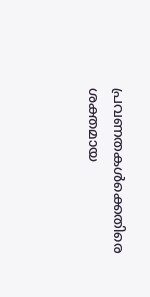പ്രവണതകൾക്കെതിരെ ശക്തമായ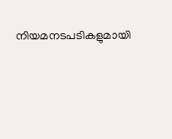നിയമനടപടികളുമായി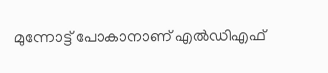മുന്നോട്ട് പോകാനാണ് എൽഡിഎഫ്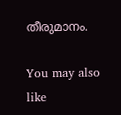തീരുമാനം.

You may also like